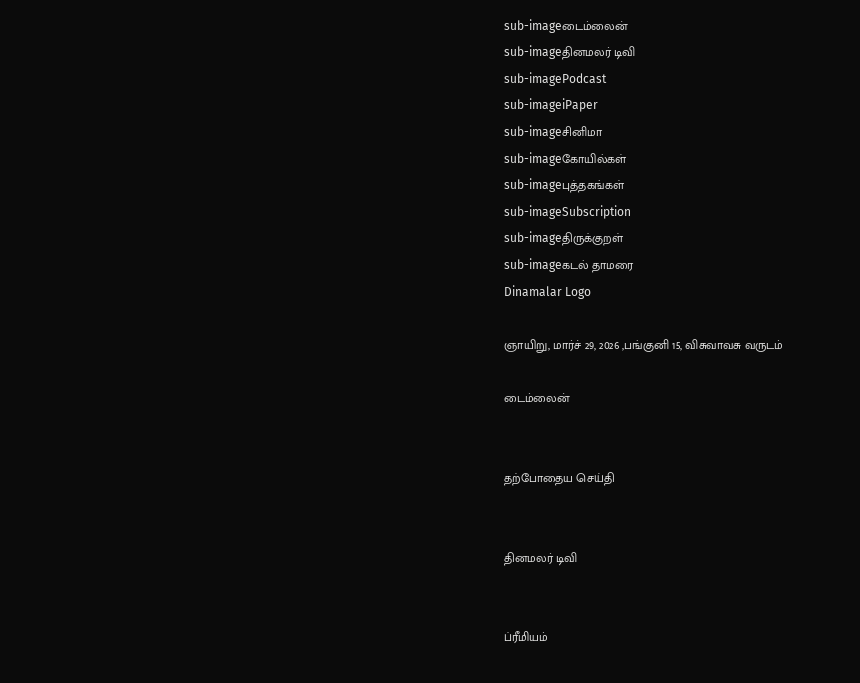sub-imageடைம்லைன்
sub-imageதினமலர் டிவி
sub-imagePodcast
sub-imageiPaper
sub-imageசினிமா
sub-imageகோயில்கள்
sub-imageபுத்தகங்கள்
sub-imageSubscription
sub-imageதிருக்குறள்
sub-imageகடல் தாமரை
Dinamalar Logo

ஞாயிறு, மார்ச் 29, 2026 ,பங்குனி 15, விசுவாவசு வருடம்

டைம்லைன்


தற்போதைய செய்தி


தினமலர் டிவி


ப்ரீமியம்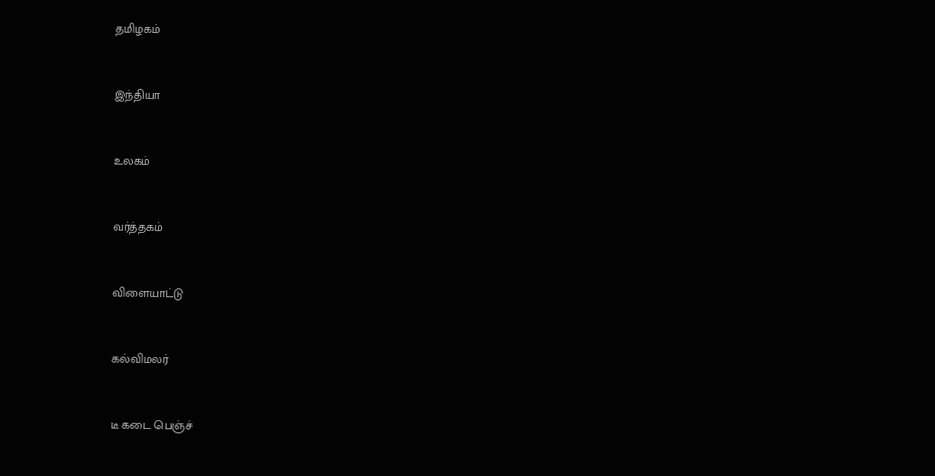தமிழகம்


இந்தியா


உலகம்


வர்த்தகம்


விளையாட்டு


கல்விமலர்


டீ கடை பெஞ்ச்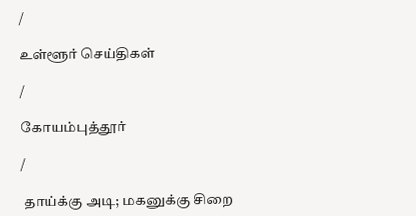/

உள்ளூர் செய்திகள்

/

கோயம்புத்தூர்

/

 தாய்க்கு அடி; மகனுக்கு சிறை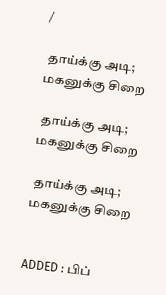/

 தாய்க்கு அடி; மகனுக்கு சிறை

 தாய்க்கு அடி; மகனுக்கு சிறை

 தாய்க்கு அடி; மகனுக்கு சிறை


ADDED : பிப்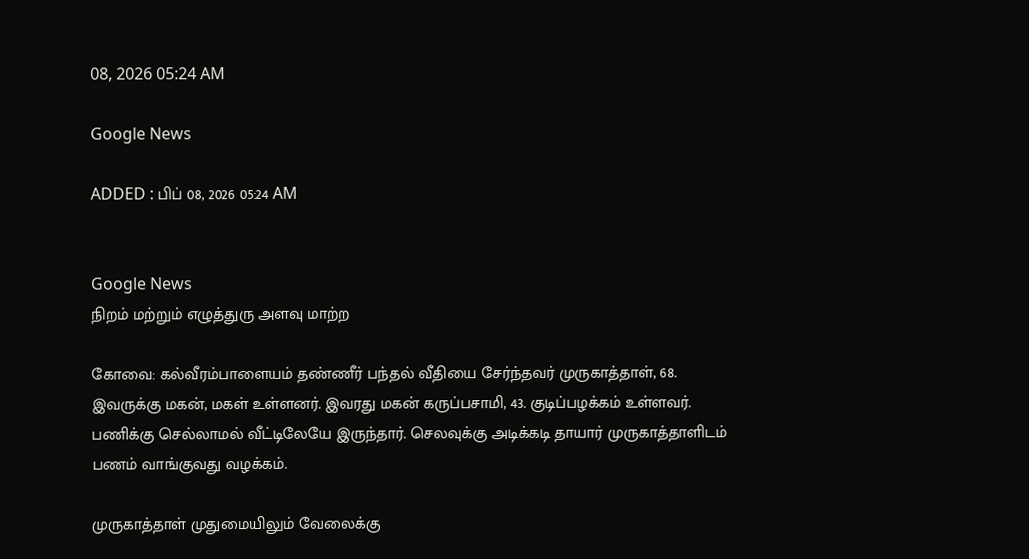08, 2026 05:24 AM

Google News

ADDED : பிப் 08, 2026 05:24 AM


Google News
நிறம் மற்றும் எழுத்துரு அளவு மாற்ற

கோவை: கல்வீரம்பாளையம் தண்ணீர் பந்தல் வீதியை சேர்ந்தவர் முருகாத்தாள், 68. இவருக்கு மகன், மகள் உள்ளனர். இவரது மகன் கருப்பசாமி, 43. குடிப்பழக்கம் உள்ளவர். பணிக்கு செல்லாமல் வீட்டிலேயே இருந்தார். செலவுக்கு அடிக்கடி தாயார் முருகாத்தாளிடம் பணம் வாங்குவது வழக்கம்.

முருகாத்தாள் முதுமையிலும் வேலைக்கு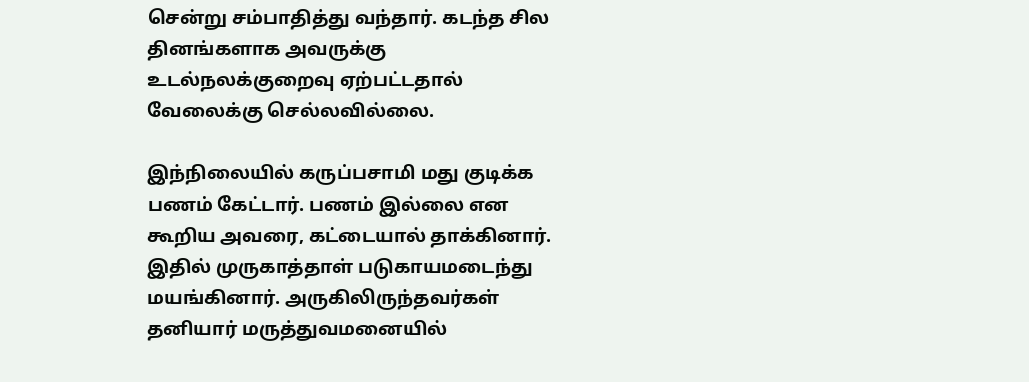சென்று சம்பாதித்து வந்தார். கடந்த சில தினங்களாக அவருக்கு உடல்நலக்குறைவு ஏற்பட்டதால் வேலைக்கு செல்லவில்லை.

இந்நிலையில் கருப்பசாமி மது குடிக்க பணம் கேட்டார். பணம் இல்லை என கூறிய அவரை, கட்டையால் தாக்கினார். இதில் முருகாத்தாள் படுகாயமடைந்து மயங்கினார். அருகிலிருந்தவர்கள் தனியார் மருத்துவமனையில்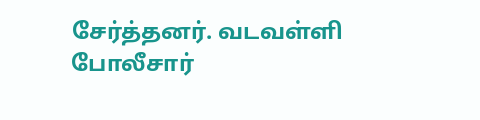சேர்த்தனர். வடவள்ளி போலீசார்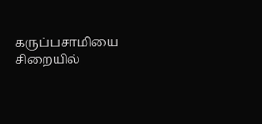கருப்பசாமியை சிறையில்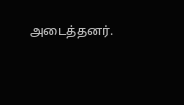அடைத்தனர்.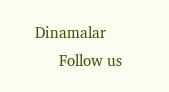Dinamalar
      Follow us